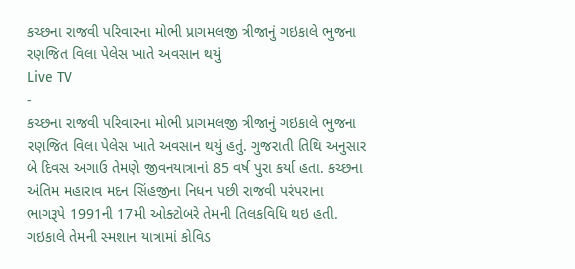કચ્છના રાજવી પરિવારના મોભી પ્રાગમલજી ત્રીજાનું ગઇકાલે ભુજના રણજિત વિલા પેલેસ ખાતે અવસાન થયું
Live TV
-
કચ્છના રાજવી પરિવારના મોભી પ્રાગમલજી ત્રીજાનું ગઇકાલે ભુજના રણજિત વિલા પેલેસ ખાતે અવસાન થયું હતું. ગુજરાતી તિથિ અનુસાર બે દિવસ અગાઉ તેમણે જીવનયાત્રાનાં 85 વર્ષ પુરા કર્યા હતા. કચ્છના અંતિમ મહારાવ મદન સિંહજીના નિધન પછી રાજવી પરંપરાના ભાગરૂપે 1991ની 17મી ઓક્ટોબરે તેમની તિલકવિધિ થઇ હતી. ગઇકાલે તેમની સ્મશાન યાત્રામાં કોવિડ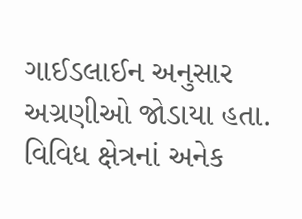ગાઈડલાઈન અનુસાર અગ્રણીઓ જોડાયા હતા. વિવિધ ક્ષેત્રનાં અનેક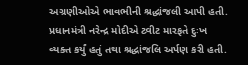અગ્રણીઓએ ભાવભીની શ્રદ્ધાંજલી આપી હતી. પ્રધાનમંત્રી નરેન્દ્ર મોદીએ ટ્વીટ મારફતે દુઃખ વ્યક્ત કર્યું હતું તથા શ્રદ્ધાંજલિ અર્પણ કરી હતી.